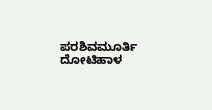ಪರಶಿವಮೂರ್ತಿ ದೋಟಿಹಾಳ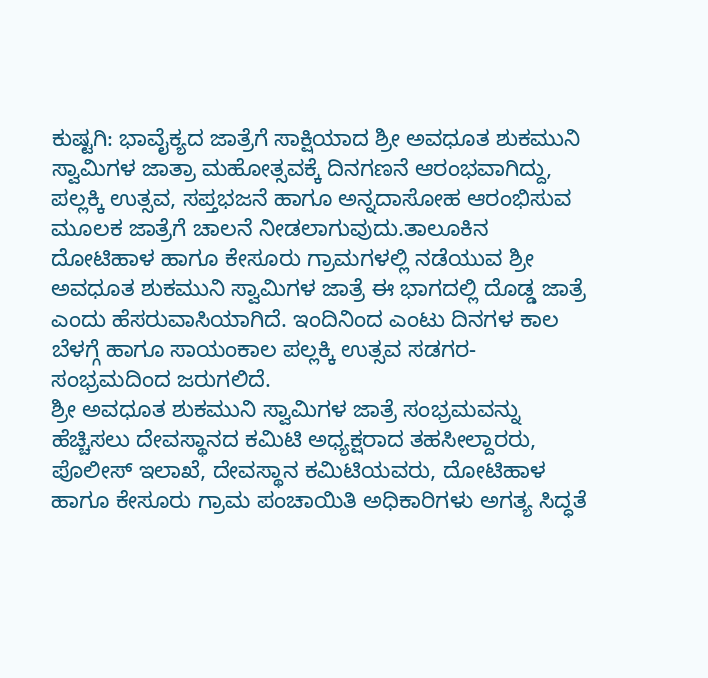ಕುಷ್ಟಗಿ: ಭಾವೈಕ್ಯದ ಜಾತ್ರೆಗೆ ಸಾಕ್ಷಿಯಾದ ಶ್ರೀ ಅವಧೂತ ಶುಕಮುನಿ ಸ್ವಾಮಿಗಳ ಜಾತ್ರಾ ಮಹೋತ್ಸವಕ್ಕೆ ದಿನಗಣನೆ ಆರಂಭವಾಗಿದ್ದು, ಪಲ್ಲಕ್ಕಿ ಉತ್ಸವ, ಸಪ್ತಭಜನೆ ಹಾಗೂ ಅನ್ನದಾಸೋಹ ಆರಂಭಿಸುವ ಮೂಲಕ ಜಾತ್ರೆಗೆ ಚಾಲನೆ ನೀಡಲಾಗುವುದು.ತಾಲೂಕಿನ ದೋಟಿಹಾಳ ಹಾಗೂ ಕೇಸೂರು ಗ್ರಾಮಗಳಲ್ಲಿ ನಡೆಯುವ ಶ್ರೀ ಅವಧೂತ ಶುಕಮುನಿ ಸ್ವಾಮಿಗಳ ಜಾತ್ರೆ ಈ ಭಾಗದಲ್ಲಿ ದೊಡ್ಡ ಜಾತ್ರೆ ಎಂದು ಹೆಸರುವಾಸಿಯಾಗಿದೆ. ಇಂದಿನಿಂದ ಎಂಟು ದಿನಗಳ ಕಾಲ ಬೆಳಗ್ಗೆ ಹಾಗೂ ಸಾಯಂಕಾಲ ಪಲ್ಲಕ್ಕಿ ಉತ್ಸವ ಸಡಗರ- ಸಂಭ್ರಮದಿಂದ ಜರುಗಲಿದೆ.
ಶ್ರೀ ಅವಧೂತ ಶುಕಮುನಿ ಸ್ವಾಮಿಗಳ ಜಾತ್ರೆ ಸಂಭ್ರಮವನ್ನು ಹೆಚ್ಚಿಸಲು ದೇವಸ್ಥಾನದ ಕಮಿಟಿ ಅಧ್ಯಕ್ಷರಾದ ತಹಸೀಲ್ದಾರರು, ಪೊಲೀಸ್ ಇಲಾಖೆ, ದೇವಸ್ಥಾನ ಕಮಿಟಿಯವರು, ದೋಟಿಹಾಳ ಹಾಗೂ ಕೇಸೂರು ಗ್ರಾಮ ಪಂಚಾಯಿತಿ ಅಧಿಕಾರಿಗಳು ಅಗತ್ಯ ಸಿದ್ಧತೆ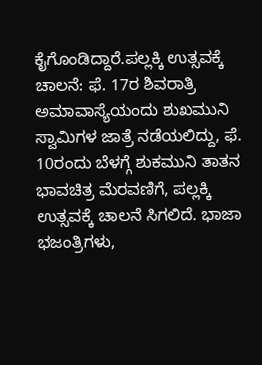ಕೈಗೊಂಡಿದ್ದಾರೆ.ಪಲ್ಲಕ್ಕಿ ಉತ್ಸವಕ್ಕೆ ಚಾಲನೆ: ಫೆ. 17ರ ಶಿವರಾತ್ರಿ ಅಮಾವಾಸ್ಯೆಯಂದು ಶುಖಮುನಿ ಸ್ವಾಮಿಗಳ ಜಾತ್ರೆ ನಡೆಯಲಿದ್ದು, ಫೆ. 10ರಂದು ಬೆಳಗ್ಗೆ ಶುಕಮುನಿ ತಾತನ ಭಾವಚಿತ್ರ ಮೆರವಣಿಗೆ, ಪಲ್ಲಕ್ಕಿ ಉತ್ಸವಕ್ಕೆ ಚಾಲನೆ ಸಿಗಲಿದೆ. ಭಾಜಾ ಭಜಂತ್ರಿಗಳು,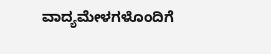ವಾದ್ಯಮೇಳಗಳೊಂದಿಗೆ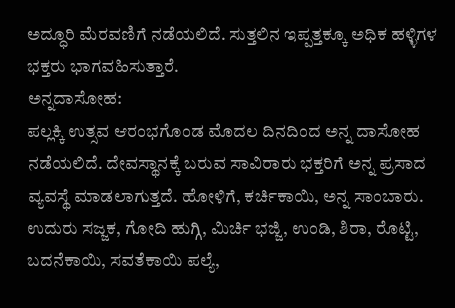ಅದ್ಧೂರಿ ಮೆರವಣಿಗೆ ನಡೆಯಲಿದೆ. ಸುತ್ತಲಿನ ಇಪ್ಪತ್ತಕ್ಕೂ ಅಧಿಕ ಹಳ್ಳಿಗಳ ಭಕ್ತರು ಭಾಗವಹಿಸುತ್ತಾರೆ.
ಅನ್ನದಾಸೋಹ:
ಪಲ್ಲಕ್ಕಿ ಉತ್ಸವ ಆರಂಭಗೊಂಡ ಮೊದಲ ದಿನದಿಂದ ಅನ್ನ ದಾಸೋಹ ನಡೆಯಲಿದೆ. ದೇವಸ್ಥಾನಕ್ಕೆ ಬರುವ ಸಾವಿರಾರು ಭಕ್ತರಿಗೆ ಅನ್ನ ಪ್ರಸಾದ ವ್ಯವಸ್ಥೆ ಮಾಡಲಾಗುತ್ತದೆ. ಹೋಳಿಗೆ, ಕರ್ಚಿಕಾಯಿ, ಅನ್ನ ಸಾಂಬಾರು. ಉದುರು ಸಜ್ಜಕ, ಗೋದಿ ಹುಗ್ಗಿ, ಮಿರ್ಚಿ ಭಜ್ಜಿ, ಉಂಡಿ, ಶಿರಾ, ರೊಟ್ಟಿ, ಬದನೆಕಾಯಿ, ಸವತೆಕಾಯಿ ಪಲ್ಯೆ,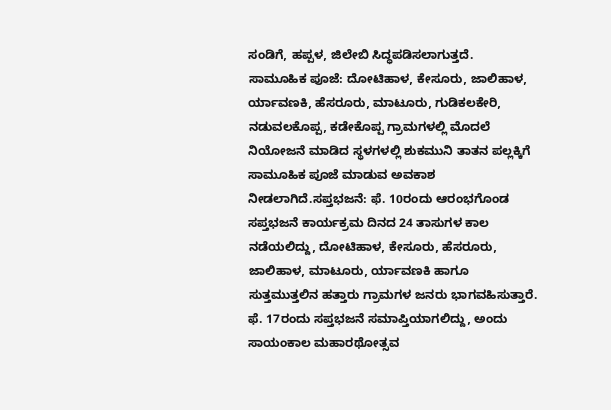ಸಂಡಿಗೆ, ಹಪ್ಪಳ, ಜಿಲೇಬಿ ಸಿದ್ಧಪಡಿಸಲಾಗುತ್ತದೆ.
ಸಾಮೂಹಿಕ ಪೂಜೆ: ದೋಟಿಹಾಳ, ಕೇಸೂರು, ಜಾಲಿಹಾಳ, ರ್ಯಾವಣಕಿ, ಹೆಸರೂರು, ಮಾಟೂರು, ಗುಡಿಕಲಕೇರಿ, ನಡುವಲಕೊಪ್ಪ, ಕಡೇಕೊಪ್ಪ ಗ್ರಾಮಗಳಲ್ಲಿ ಮೊದಲೆ ನಿಯೋಜನೆ ಮಾಡಿದ ಸ್ಥಳಗಳಲ್ಲಿ ಶುಕಮುನಿ ತಾತನ ಪಲ್ಲಕ್ಕಿಗೆ ಸಾಮೂಹಿಕ ಪೂಜೆ ಮಾಡುವ ಅವಕಾಶ ನೀಡಲಾಗಿದೆ.ಸಪ್ತಭಜನೆ: ಫೆ. 10ರಂದು ಆರಂಭಗೊಂಡ ಸಪ್ತಭಜನೆ ಕಾರ್ಯಕ್ರಮ ದಿನದ 24 ತಾಸುಗಳ ಕಾಲ ನಡೆಯಲಿದ್ದು, ದೋಟಿಹಾಳ, ಕೇಸೂರು, ಹೆಸರೂರು, ಜಾಲಿಹಾಳ, ಮಾಟೂರು, ರ್ಯಾವಣಕಿ ಹಾಗೂ ಸುತ್ತಮುತ್ತಲಿನ ಹತ್ತಾರು ಗ್ರಾಮಗಳ ಜನರು ಭಾಗವಹಿಸುತ್ತಾರೆ. ಫೆ. 17ರಂದು ಸಪ್ತಭಜನೆ ಸಮಾಪ್ತಿಯಾಗಲಿದ್ದು, ಅಂದು ಸಾಯಂಕಾಲ ಮಹಾರಥೋತ್ಸವ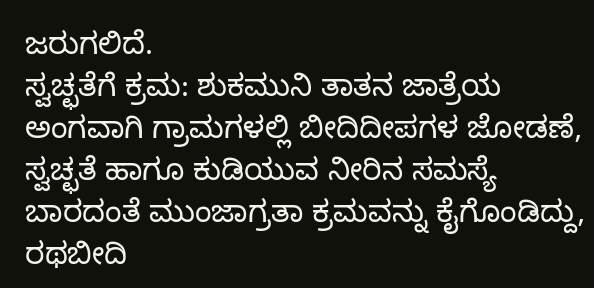ಜರುಗಲಿದೆ.
ಸ್ವಚ್ಛತೆಗೆ ಕ್ರಮ: ಶುಕಮುನಿ ತಾತನ ಜಾತ್ರೆಯ ಅಂಗವಾಗಿ ಗ್ರಾಮಗಳಲ್ಲಿ ಬೀದಿದೀಪಗಳ ಜೋಡಣೆ, ಸ್ವಚ್ಛತೆ ಹಾಗೂ ಕುಡಿಯುವ ನೀರಿನ ಸಮಸ್ಯೆ ಬಾರದಂತೆ ಮುಂಜಾಗ್ರತಾ ಕ್ರಮವನ್ನು ಕೈಗೊಂಡಿದ್ದು, ರಥಬೀದಿ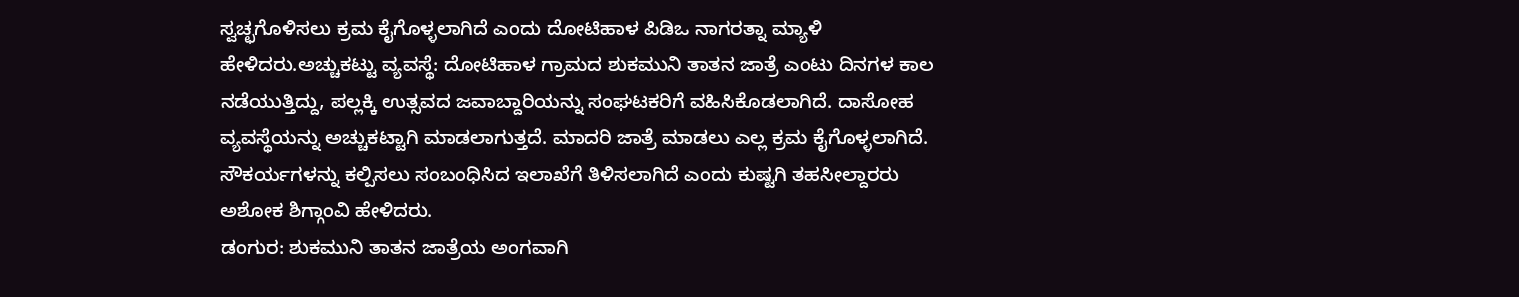ಸ್ವಚ್ಛಗೊಳಿಸಲು ಕ್ರಮ ಕೈಗೊಳ್ಳಲಾಗಿದೆ ಎಂದು ದೋಟಿಹಾಳ ಪಿಡಿಒ ನಾಗರತ್ನಾ ಮ್ಯಾಳಿ ಹೇಳಿದರು.ಅಚ್ಚುಕಟ್ಟು ವ್ಯವಸ್ಥೆ: ದೋಟಿಹಾಳ ಗ್ರಾಮದ ಶುಕಮುನಿ ತಾತನ ಜಾತ್ರೆ ಎಂಟು ದಿನಗಳ ಕಾಲ ನಡೆಯುತ್ತಿದ್ದು, ಪಲ್ಲಕ್ಕಿ ಉತ್ಸವದ ಜವಾಬ್ದಾರಿಯನ್ನು ಸಂಘಟಕರಿಗೆ ವಹಿಸಿಕೊಡಲಾಗಿದೆ. ದಾಸೋಹ ವ್ಯವಸ್ಥೆಯನ್ನು ಅಚ್ಚುಕಟ್ಟಾಗಿ ಮಾಡಲಾಗುತ್ತದೆ. ಮಾದರಿ ಜಾತ್ರೆ ಮಾಡಲು ಎಲ್ಲ ಕ್ರಮ ಕೈಗೊಳ್ಳಲಾಗಿದೆ. ಸೌಕರ್ಯಗಳನ್ನು ಕಲ್ಪಿಸಲು ಸಂಬಂಧಿಸಿದ ಇಲಾಖೆಗೆ ತಿಳಿಸಲಾಗಿದೆ ಎಂದು ಕುಷ್ಟಗಿ ತಹಸೀಲ್ದಾರರು ಅಶೋಕ ಶಿಗ್ಗಾಂವಿ ಹೇಳಿದರು.
ಡಂಗುರ: ಶುಕಮುನಿ ತಾತನ ಜಾತ್ರೆಯ ಅಂಗವಾಗಿ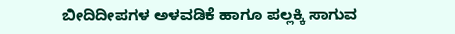ಬೀದಿದೀಪಗಳ ಅಳವಡಿಕೆ ಹಾಗೂ ಪಲ್ಲಕ್ಕಿ ಸಾಗುವ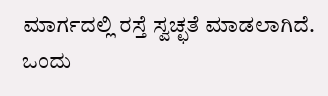ಮಾರ್ಗದಲ್ಲಿ ರಸ್ತೆ ಸ್ವಚ್ಛತೆ ಮಾಡಲಾಗಿದೆ. ಒಂದು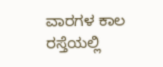ವಾರಗಳ ಕಾಲ ರಸ್ತೆಯಲ್ಲಿ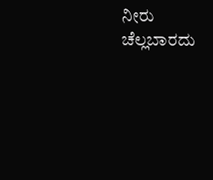ನೀರು ಚೆಲ್ಲಬಾರದು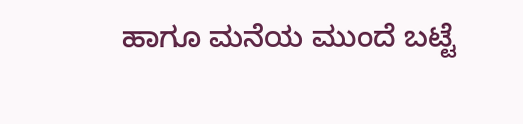ಹಾಗೂ ಮನೆಯ ಮುಂದೆ ಬಟ್ಟೆ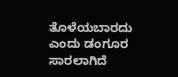ತೊಳೆಯಬಾರದು ಎಂದು ಡಂಗೂರ ಸಾರಲಾಗಿದೆ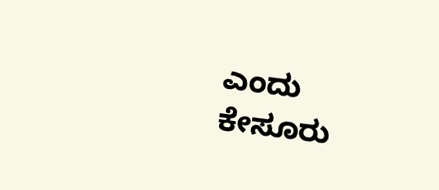ಎಂದು ಕೇಸೂರು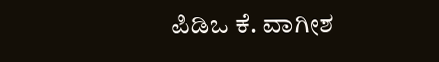ಪಿಡಿಒ ಕೆ. ವಾಗೀಶ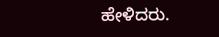ಹೇಳಿದರು.